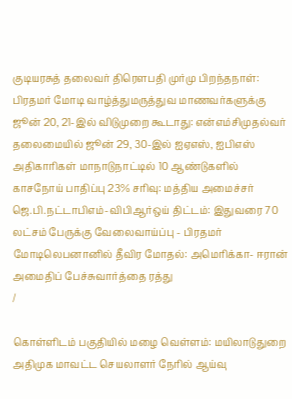குடியரசுத் தலைவர் திரௌபதி முர்மு பிறந்தநாள்: பிரதமர் மோடி வாழ்த்துமருத்துவ மாணவர்களுக்கு ஜூன் 20, 21-இல் விடுமுறை கூடாது: என்எம்சிமுதல்வர் தலைமையில் ஜூன் 29, 30-இல் ஐஏஎஸ், ஐபிஎஸ் அதிகாரிகள் மாநாடுநாட்டில் 10 ஆண்டுகளில் காசநோய் பாதிப்பு 23% சரிவு: மத்திய அமைச்சர் ஜெ.பி.நட்டாபிஎம்-விபிஆர்ஒய் திட்டம்: இதுவரை 70 லட்சம் பேருக்கு வேலைவாய்ப்பு - பிரதமர் மோடிலெபனானில் தீவிர மோதல்: அமெரிக்கா- ஈரான் அமைதிப் பேச்சுவார்த்தை ரத்து
/

கொள்ளிடம் பகுதியில் மழை வெள்ளம்: மயிலாடுதுறை அதிமுக மாவட்ட செயலாளர் நேரில் ஆய்வு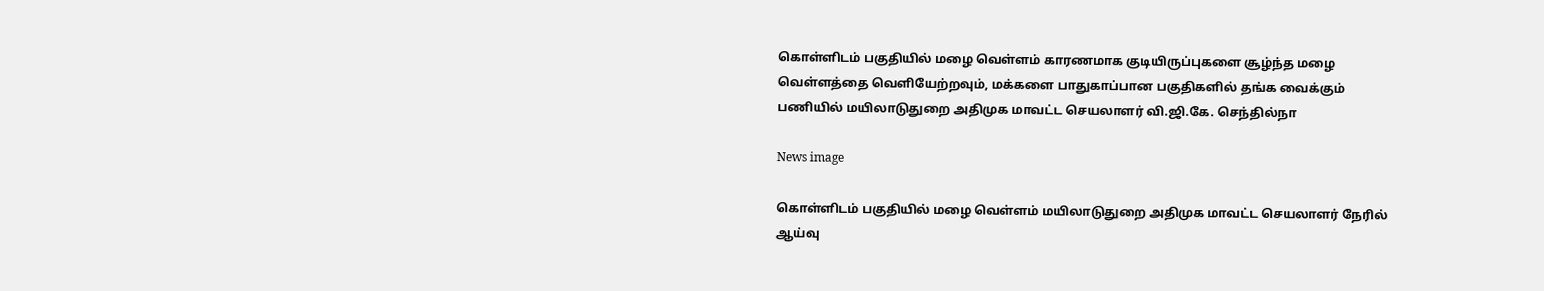கொள்ளிடம் பகுதியில் மழை வெள்ளம் காரணமாக குடியிருப்புகளை சூழ்ந்த மழை வெள்ளத்தை வெளியேற்றவும், மக்களை பாதுகாப்பான பகுதிகளில் தங்க வைக்கும் பணியில் மயிலாடுதுறை அதிமுக மாவட்ட செயலாளர் வி.ஜி.கே. செந்தில்நா

News image

கொள்ளிடம் பகுதியில் மழை வெள்ளம் மயிலாடுதுறை அதிமுக மாவட்ட செயலாளர் நேரில் ஆய்வு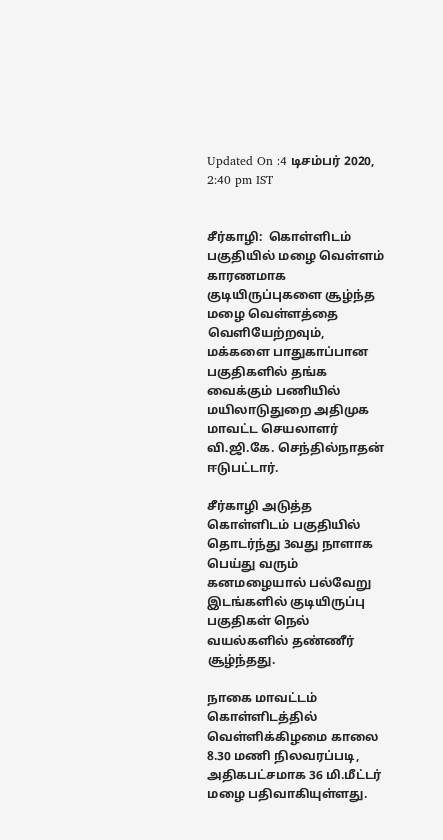Updated On :4 டிசம்பர் 2020, 2:40 pm IST


சீர்காழி:  கொள்ளிடம் பகுதியில் மழை வெள்ளம் காரணமாக குடியிருப்புகளை சூழ்ந்த மழை வெள்ளத்தை வெளியேற்றவும், மக்களை பாதுகாப்பான பகுதிகளில் தங்க வைக்கும் பணியில் மயிலாடுதுறை அதிமுக மாவட்ட செயலாளர் வி.ஜி.கே. செந்தில்நாதன் ஈடுபட்டார்.

சீர்காழி அடுத்த கொள்ளிடம் பகுதியில் தொடர்ந்து 3வது நாளாக பெய்து வரும் கனமழையால் பல்வேறு இடங்களில் குடியிருப்பு பகுதிகள் நெல் வயல்களில் தண்ணீர் சூழ்ந்தது.

நாகை மாவட்டம் கொள்ளிடத்தில் வெள்ளிக்கிழமை காலை 8.30 மணி நிலவரப்படி, அதிகபட்சமாக 36 மி.மீட்டர் மழை பதிவாகியுள்ளது.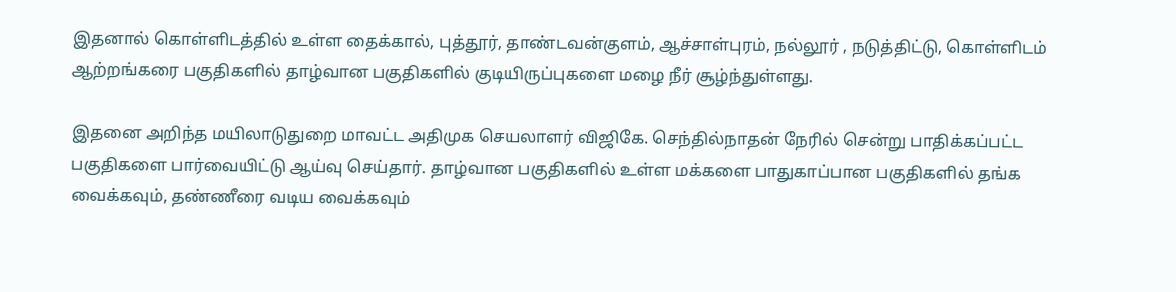இதனால் கொள்ளிடத்தில் உள்ள தைக்கால், புத்தூர், தாண்டவன்குளம், ஆச்சாள்புரம், நல்லூர் , நடுத்திட்டு, கொள்ளிடம் ஆற்றங்கரை பகுதிகளில் தாழ்வான பகுதிகளில் குடியிருப்புகளை மழை நீர் சூழ்ந்துள்ளது.

இதனை அறிந்த மயிலாடுதுறை மாவட்ட அதிமுக செயலாளர் விஜிகே. செந்தில்நாதன் நேரில் சென்று பாதிக்கப்பட்ட பகுதிகளை பார்வையிட்டு ஆய்வு செய்தார். தாழ்வான பகுதிகளில் உள்ள மக்களை பாதுகாப்பான பகுதிகளில் தங்க வைக்கவும், தண்ணீரை வடிய வைக்கவும்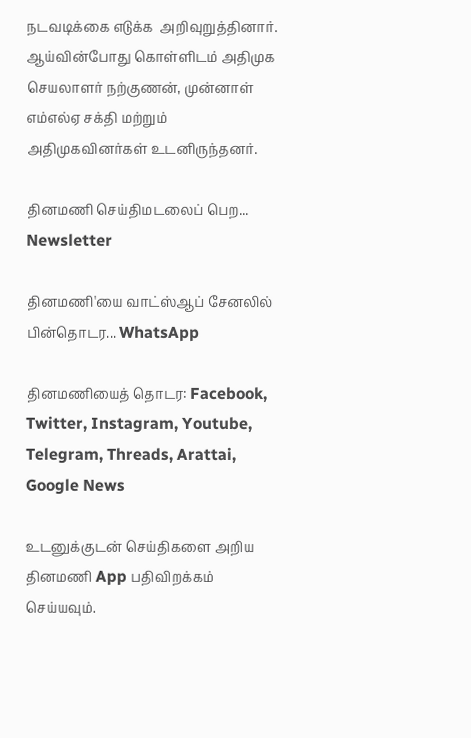நடவடிக்கை எடுக்க  அறிவுறுத்தினார். ஆய்வின்போது கொள்ளிடம் அதிமுக செயலாளர் நற்குணன், முன்னாள் எம்எல்ஏ சக்தி மற்றும் அதிமுகவினர்கள் உடனிருந்தனர்.

தினமணி செய்திமடலைப் பெற... Newsletter

தினமணி'யை வாட்ஸ்ஆப் சேனலில் பின்தொடர... WhatsApp

தினமணியைத் தொடர: Facebook, Twitter, Instagram, Youtube, Telegram, Threads, Arattai, Google News

உடனுக்குடன் செய்திகளை அறிய தினமணி App பதிவிறக்கம் செய்யவும்.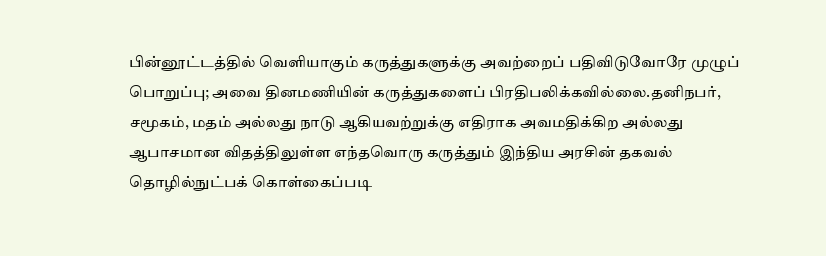பின்னூட்டத்தில் வெளியாகும் கருத்துகளுக்கு அவற்றைப் பதிவிடுவோரே முழுப் பொறுப்பு; அவை தினமணியின் கருத்துகளைப் பிரதிபலிக்கவில்லை.தனிநபர், சமூகம், மதம் அல்லது நாடு ஆகியவற்றுக்கு எதிராக அவமதிக்கிற அல்லது ஆபாசமான விதத்திலுள்ள எந்தவொரு கருத்தும் இந்திய அரசின் தகவல் தொழில்நுட்பக் கொள்கைப்படி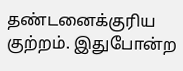தண்டனைக்குரிய குற்றம். இதுபோன்ற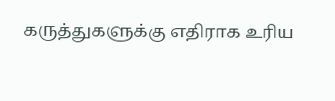கருத்துகளுக்கு எதிராக உரிய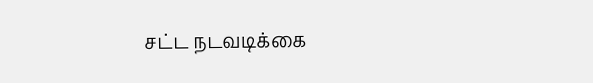சட்ட நடவடிக்கை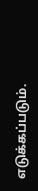எடுக்கப்படும்.